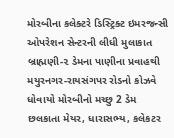મોરબીના કલેક્ટરે ડિસ્ટ્રિક્ટ ઇમરજન્સી ઓપરેશન સેન્ટરની લીધી મુલાકાત બ્રાહ્મણી-૨ ડેમના પાણીના પ્રવાહથી મયુરનગર-રાયસંગપર રોડનો કોઝવે ધોવાયો મોરબીનો મચ્છુ 2 ડેમ છલકાતા મેયર, ધારાસભ્ય, કલેકટર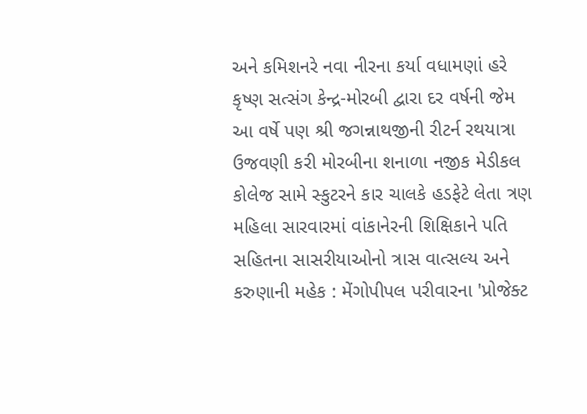અને કમિશનરે નવા નીરના કર્યા વધામણાં હરે કૃષ્ણ સત્સંગ કેન્દ્ર-મોરબી દ્વારા દર વર્ષની જેમ આ વર્ષે પણ શ્રી જગન્નાથજીની રીટર્ન રથયાત્રા ઉજવણી કરી મોરબીના શનાળા નજીક મેડીકલ કોલેજ સામે સ્કુટરને કાર ચાલકે હડફેટે લેતા ત્રણ મહિલા સારવારમાં વાંકાનેરની શિક્ષિકાને પતિ સહિતના સાસરીયાઓનો ત્રાસ વાત્સલ્ય અને કરુણાની મહેક : મેંગોપીપલ પરીવારના 'પ્રોજેક્ટ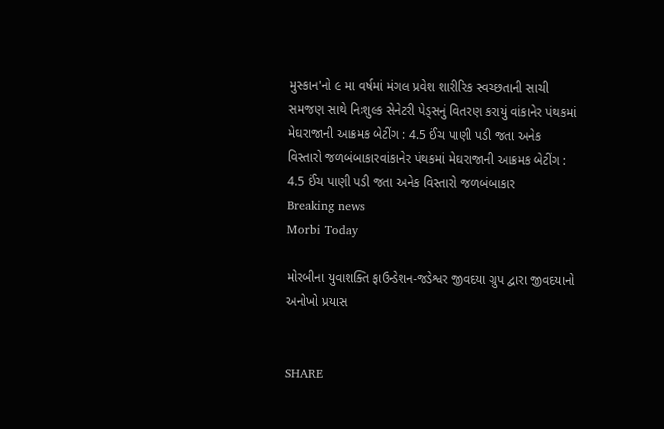મુસ્કાન'નો ૯ મા વર્ષમાં મંગલ પ્રવેશ શારીરિક સ્વચ્છતાની સાચી સમજણ સાથે નિઃશુલ્ક સેનેટરી પેડ્સનું વિતરણ કરાયું વાંકાનેર પંથકમાં મેઘરાજાની આક્રમક બેટીંગ : 4.5 ઈંચ પાણી પડી જતા અનેક વિસ્તારો જળબંબાકારવાંકાનેર પંથકમાં મેઘરાજાની આક્રમક બેટીંગ : 4.5 ઈંચ પાણી પડી જતા અનેક વિસ્તારો જળબંબાકાર
Breaking news
Morbi Today

મોરબીના યુવાશક્તિ ફાઉન્ડેશન-જડેશ્વર જીવદયા ગ્રુપ દ્વારા જીવદયાનો અનોખો પ્રયાસ


SHARE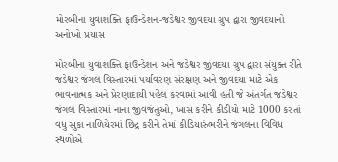મોરબીના યુવાશક્તિ ફાઉન્ડેશન-જડેશ્વર જીવદયા ગ્રુપ દ્વારા જીવદયાનો અનોખો પ્રયાસ

મોરબીના યુવાશક્તિ ફાઉન્ડેશન અને જડેશ્વર જીવદયા ગ્રુપ દ્વારા સંયુક્ત રીતે જડેશ્વર જંગલ વિસ્તારમાં પર્યાવરણ સંરક્ષણ અને જીવદયા માટે એક ભાવનાત્મક અને પ્રેરણાદાયી પહેલ કરવામાં આવી હતી જે અંતર્ગત જડેશ્વર જંગલ વિસ્તારમાં નાના જીવજંતુઓ, ખાસ કરીને કીડીયો માટે 1000 કરતાં વધુ સુકા નાળિયેરમાં છિદ્ર કરીને તેમાં કીડિયારુંભરીને જંગલના વિવિધ સ્થળોએ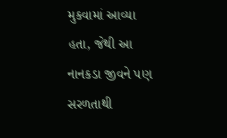મુકવામાં આવ્યા હતા, જેથી આ નાનકડા જીવને પણ સરળતાથી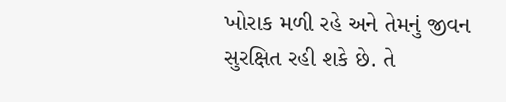ખોરાક મળી રહે અને તેમનું જીવન સુરક્ષિત રહી શકે છે. તે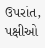ઉપરાંત, પક્ષીઓ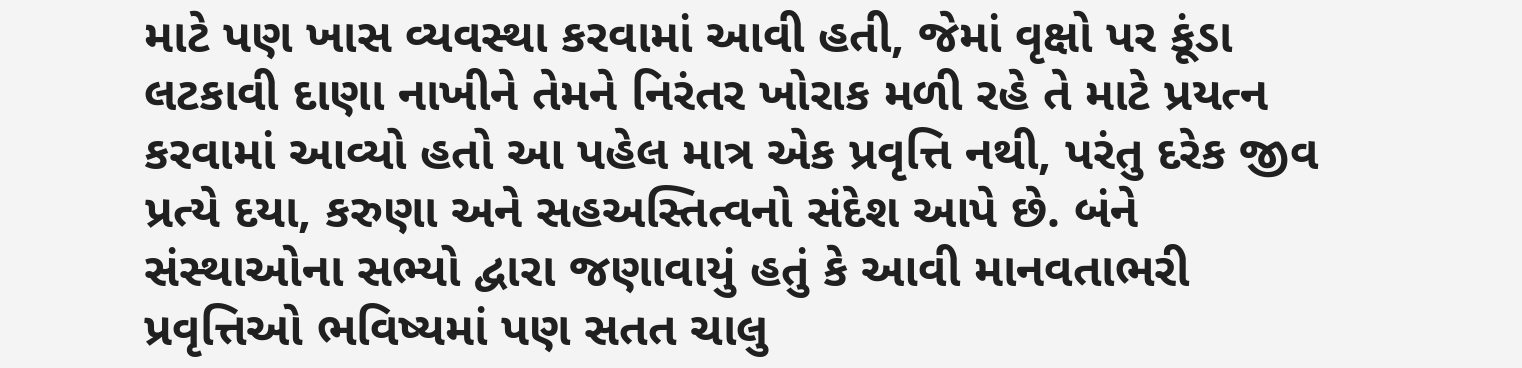માટે પણ ખાસ વ્યવસ્થા કરવામાં આવી હતી, જેમાં વૃક્ષો પર કૂંડા લટકાવી દાણા નાખીને તેમને નિરંતર ખોરાક મળી રહે તે માટે પ્રયત્ન કરવામાં આવ્યો હતો આ પહેલ માત્ર એક પ્રવૃત્તિ નથી, પરંતુ દરેક જીવ પ્રત્યે દયા, કરુણા અને સહઅસ્તિત્વનો સંદેશ આપે છે. બંને સંસ્થાઓના સભ્યો દ્વારા જણાવાયું હતું કે આવી માનવતાભરી પ્રવૃત્તિઓ ભવિષ્યમાં પણ સતત ચાલુ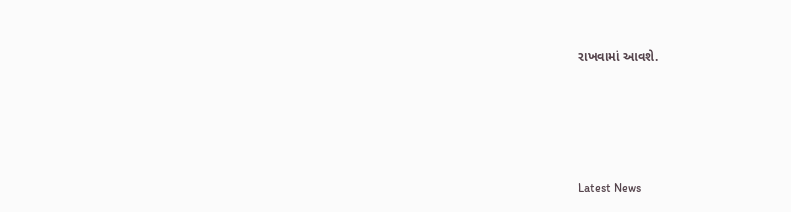રાખવામાં આવશે.






Latest News